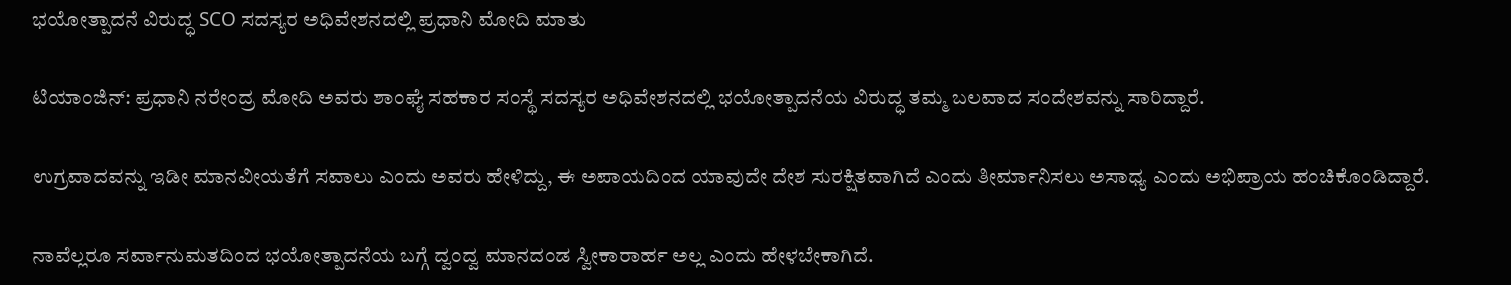ಭಯೋತ್ಪಾದನೆ ವಿರುದ್ಧ SCO ಸದಸ್ಯರ ಅಧಿವೇಶನದಲ್ಲಿ ಪ್ರಧಾನಿ ಮೋದಿ ಮಾತು

ಟಿಯಾಂಜಿನ್: ಪ್ರಧಾನಿ ನರೇಂದ್ರ ಮೋದಿ ಅವರು ಶಾಂಘೈ ಸಹಕಾರ‌ ಸಂಸ್ಥೆ ಸದಸ್ಯರ ಅಧಿವೇಶನದಲ್ಲಿ ಭಯೋತ್ಪಾದನೆಯ ವಿರುದ್ಧ ತಮ್ಮ ಬಲವಾದ ಸಂದೇಶವನ್ನು ಸಾರಿದ್ದಾರೆ.

ಉಗ್ರವಾದವನ್ನು ಇಡೀ ಮಾನವೀಯತೆಗೆ ಸವಾಲು ಎಂದು ಅವರು ಹೇಳಿದ್ದು, ಈ ಅಪಾಯದಿಂದ ಯಾವುದೇ ದೇಶ ಸುರಕ್ಷಿತವಾಗಿದೆ ಎಂದು ತೀರ್ಮಾನಿಸಲು ಅಸಾಧ್ಯ ಎಂದು ಅಭಿಪ್ರಾಯ ಹಂಚಿಕೊಂಡಿದ್ದಾರೆ.

ನಾವೆಲ್ಲರೂ ಸರ್ವಾನುಮತದಿಂದ ಭಯೋತ್ಪಾದನೆಯ ಬಗ್ಗೆ ದ್ವಂದ್ವ ಮಾನದಂಡ ಸ್ವೀಕಾರಾರ್ಹ ಅಲ್ಲ ಎಂದು ಹೇಳಬೇಕಾಗಿದೆ.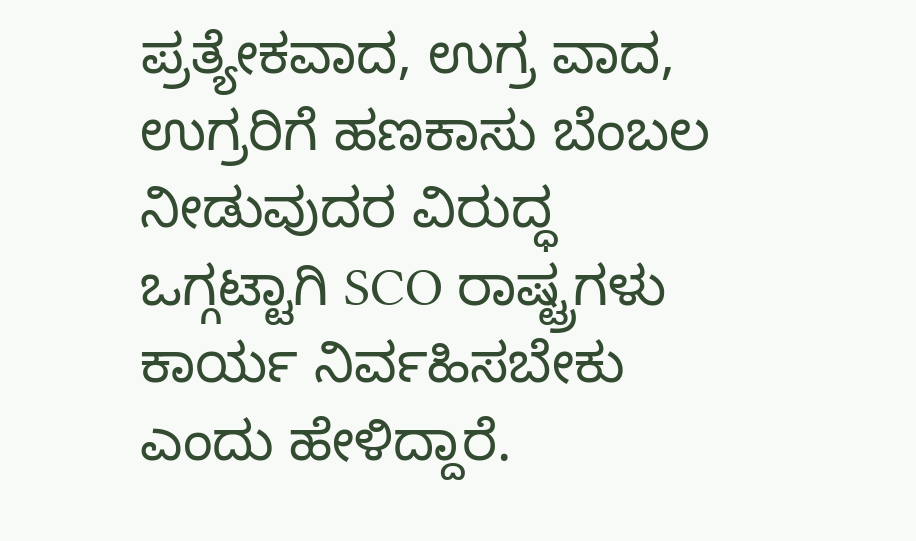ಪ್ರತ್ಯೇಕವಾದ, ಉಗ್ರ ವಾದ, ಉಗ್ರರಿಗೆ ಹಣಕಾಸು ಬೆಂಬಲ ನೀಡುವುದರ ವಿರುದ್ಧ ಒಗ್ಗಟ್ಟಾಗಿ SCO ರಾಷ್ಟ್ರಗಳು ಕಾರ್ಯ ನಿರ್ವಹಿಸಬೇಕು ಎಂದು ಹೇಳಿದ್ದಾರೆ.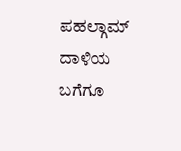ಪಹಲ್ಗಾಮ್ ದಾಳಿಯ ಬಗೆಗೂ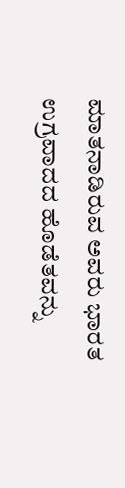ಮಾತನಾಡಿರುವ ಅವರು ಭಾರತ ಉಗ್ರವಾದದ ಹೊಡೆತವನ್ನು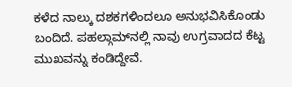ಕಳೆದ ನಾಲ್ಕು ದಶಕಗಳಿಂದಲೂ ಅನುಭವಿಸಿಕೊಂಡು ಬಂದಿದೆ. ಪಹಲ್ಗಾಮ್‌ನಲ್ಲಿ ನಾವು ಉಗ್ರವಾದದ ಕೆಟ್ಟ ಮುಖವನ್ನು ಕಂಡಿದ್ದೇವೆ.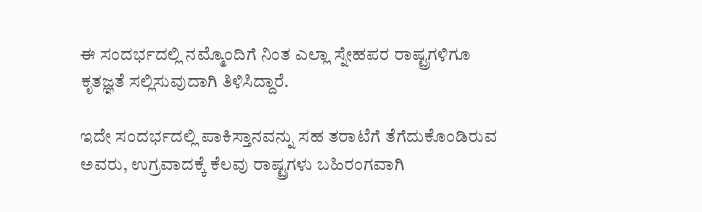ಈ‌ ಸಂದರ್ಭದಲ್ಲಿ ನಮ್ಮೊಂದಿಗೆ ನಿಂತ ಎಲ್ಲಾ ಸ್ನೇಹಪರ ರಾಷ್ಟ್ರಗಳಿಗೂ ಕೃತಜ್ಞತೆ ಸಲ್ಲಿಸುವುದಾಗಿ ತಿಳಿಸಿದ್ದಾರೆ.

ಇದೇ ಸಂದರ್ಭದಲ್ಲಿ ಪಾಕಿಸ್ತಾನವನ್ನು ಸಹ ತರಾಟೆಗೆ ತೆಗೆದುಕೊಂಡಿರುವ ಅವರು, ಉಗ್ರವಾದಕ್ಕೆ ಕೆಲವು ರಾಷ್ಟ್ರಗಳು ಬಹಿರಂಗವಾಗಿ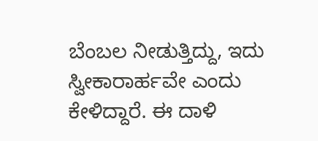ಬೆಂಬಲ ನೀಡುತ್ತಿದ್ದು, ಇದು ಸ್ವೀಕಾರಾರ್ಹವೇ ಎಂದು ಕೇಳಿದ್ದಾರೆ. ಈ ದಾಳಿ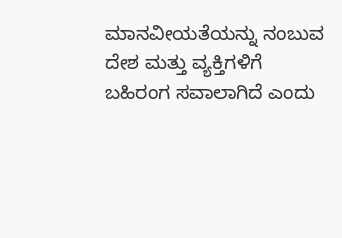ಮಾನವೀಯತೆಯನ್ನು ‌ನಂಬುವ ದೇಶ ಮತ್ತು ವ್ಯಕ್ತಿಗಳಿಗೆ ಬಹಿರಂಗ ಸವಾಲಾಗಿದೆ ಎಂದು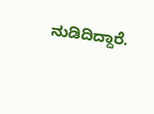ನುಡಿದಿದ್ದಾರೆ‌.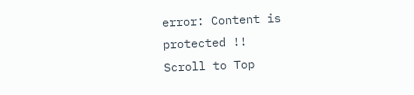error: Content is protected !!
Scroll to Top